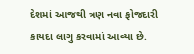દેશમાં આજથી ત્રણ નવા ફોજદારી કાયદા લાગુ કરવામાં આવ્યા છે.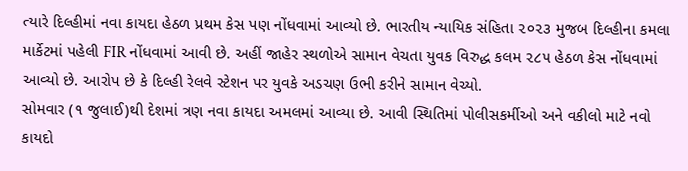ત્યારે દિલ્હીમાં નવા કાયદા હેઠળ પ્રથમ કેસ પણ નોંધવામાં આવ્યો છે. ભારતીય ન્યાયિક સંહિતા ૨૦૨૩ મુજબ દિલ્હીના કમલા માર્કેટમાં પહેલી FIR નોંધવામાં આવી છે. અહીં જાહેર સ્થળોએ સામાન વેચતા યુવક વિરુદ્ધ કલમ ૨૮૫ હેઠળ કેસ નોંધવામાં આવ્યો છે. આરોપ છે કે દિલ્હી રેલવે સ્ટેશન પર યુવકે અડચણ ઉભી કરીને સામાન વેચ્યો.
સોમવાર (૧ જુલાઈ)થી દેશમાં ત્રણ નવા કાયદા અમલમાં આવ્યા છે. આવી સ્થિતિમાં પોલીસકર્મીઓ અને વકીલો માટે નવો કાયદો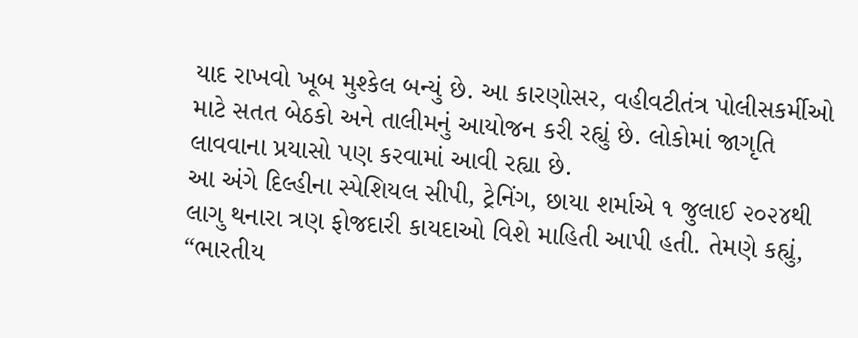યાદ રાખવો ખૂબ મુશ્કેલ બન્યું છે. આ કારણોસર, વહીવટીતંત્ર પોલીસકર્મીઓ માટે સતત બેઠકો અને તાલીમનું આયોજન કરી રહ્યું છે. લોકોમાં જાગૃતિ લાવવાના પ્રયાસો પણ કરવામાં આવી રહ્યા છે.
આ અંગે દિલ્હીના સ્પેશિયલ સીપી, ટ્રેનિંગ, છાયા શર્માએ ૧ જુલાઈ ૨૦૨૪થી લાગુ થનારા ત્રણ ફોજદારી કાયદાઓ વિશે માહિતી આપી હતી. તેમણે કહ્યું, “ભારતીય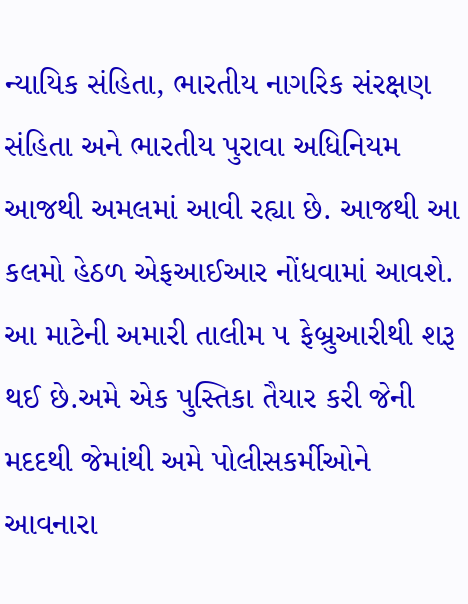ન્યાયિક સંહિતા, ભારતીય નાગરિક સંરક્ષણ સંહિતા અને ભારતીય પુરાવા અધિનિયમ આજથી અમલમાં આવી રહ્યા છે. આજથી આ કલમો હેઠળ એફઆઈઆર નોંધવામાં આવશે. આ માટેની અમારી તાલીમ ૫ ફેબ્રુઆરીથી શરૂ થઈ છે.અમે એક પુસ્તિકા તૈયાર કરી જેની મદદથી જેમાંથી અમે પોલીસકર્મીઓને આવનારા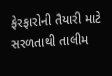ફેરફારોની તૈયારી માટે સરળતાથી તાલીમ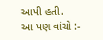આપી હતી.
આ પણ વાંચો :-